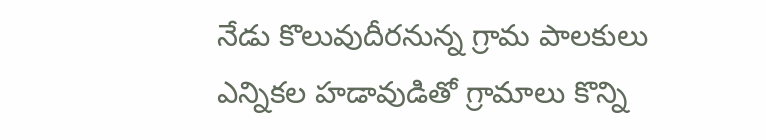నేడు కొలువుదీరనున్న గ్రామ పాలకులు
ఎన్నికల హడావుడితో గ్రామాలు కొన్ని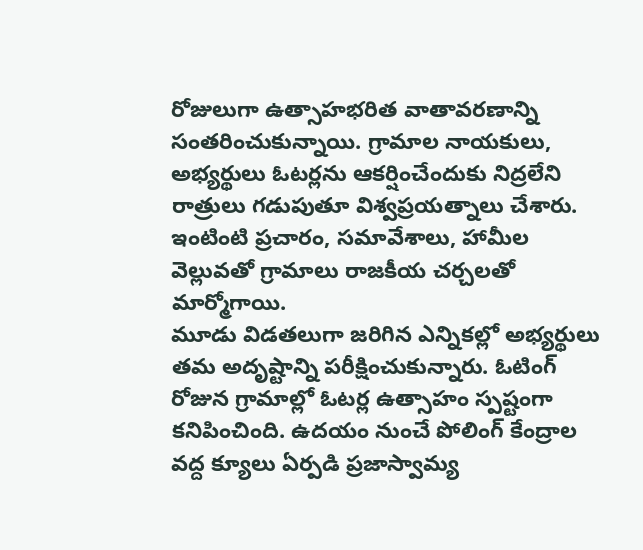రోజులుగా ఉత్సాహభరిత వాతావరణాన్ని సంతరించుకున్నాయి. గ్రామాల నాయకులు, అభ్యర్థులు ఓటర్లను ఆకర్షించేందుకు నిద్రలేని రాత్రులు గడుపుతూ విశ్వప్రయత్నాలు చేశారు. ఇంటింటి ప్రచారం, సమావేశాలు, హామీల వెల్లువతో గ్రామాలు రాజకీయ చర్చలతో మార్మోగాయి.
మూడు విడతలుగా జరిగిన ఎన్నికల్లో అభ్యర్థులు తమ అదృష్టాన్ని పరీక్షించుకున్నారు. ఓటింగ్ రోజున గ్రామాల్లో ఓటర్ల ఉత్సాహం స్పష్టంగా కనిపించింది. ఉదయం నుంచే పోలింగ్ కేంద్రాల వద్ద క్యూలు ఏర్పడి ప్రజాస్వామ్య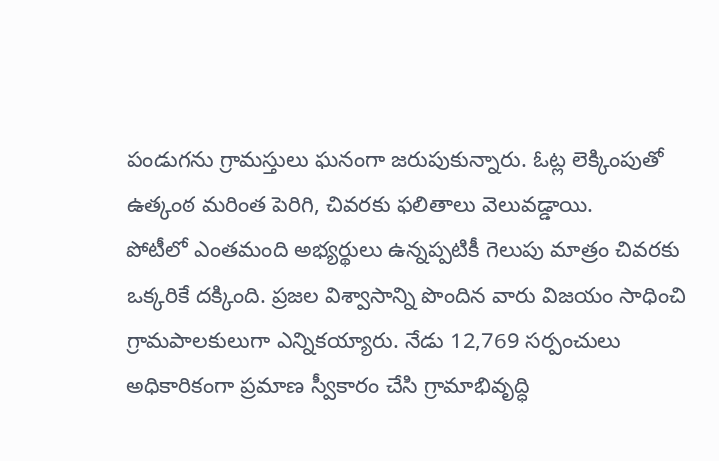పండుగను గ్రామస్తులు ఘనంగా జరుపుకున్నారు. ఓట్ల లెక్కింపుతో ఉత్కంఠ మరింత పెరిగి, చివరకు ఫలితాలు వెలువడ్డాయి.
పోటీలో ఎంతమంది అభ్యర్థులు ఉన్నప్పటికీ గెలుపు మాత్రం చివరకు ఒక్కరికే దక్కింది. ప్రజల విశ్వాసాన్ని పొందిన వారు విజయం సాధించి గ్రామపాలకులుగా ఎన్నికయ్యారు. నేడు 12,769 సర్పంచులు అధికారికంగా ప్రమాణ స్వీకారం చేసి గ్రామాభివృద్ధి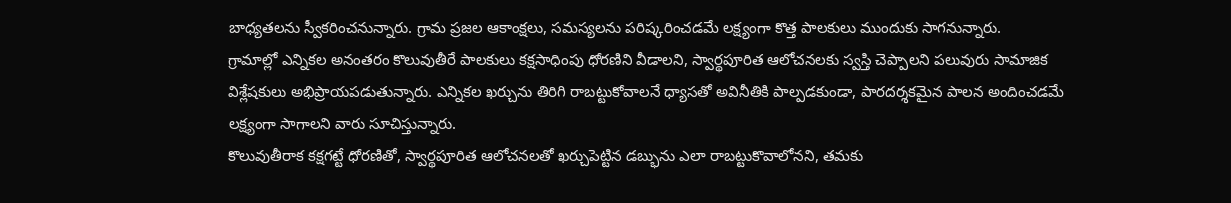బాధ్యతలను స్వీకరించనున్నారు. గ్రామ ప్రజల ఆకాంక్షలు, సమస్యలను పరిష్కరించడమే లక్ష్యంగా కొత్త పాలకులు ముందుకు సాగనున్నారు.
గ్రామాల్లో ఎన్నికల అనంతరం కొలువుతీరే పాలకులు కక్షసాధింపు ధోరణిని వీడాలని, స్వార్థపూరిత ఆలోచనలకు స్వస్తి చెప్పాలని పలువురు సామాజిక విశ్లేషకులు అభిప్రాయపడుతున్నారు. ఎన్నికల ఖర్చును తిరిగి రాబట్టుకోవాలనే ధ్యాసతో అవినీతికి పాల్పడకుండా, పారదర్శకమైన పాలన అందించడమే లక్ష్యంగా సాగాలని వారు సూచిస్తున్నారు.
కొలువుతీరాక కక్షగట్టే ధోరణితో, స్వార్థపూరిత ఆలోచనలతో ఖర్చుపెట్టిన డబ్భును ఎలా రాబట్టుకొవాలోనని, తమకు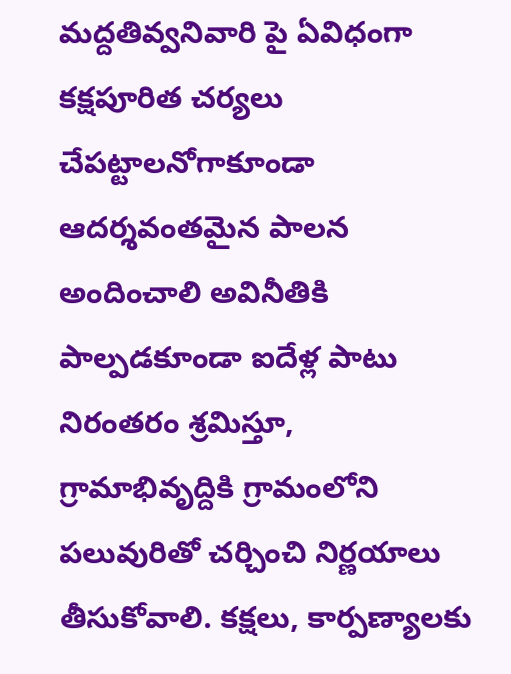మద్దతివ్వనివారి పై ఏవిధంగా కక్షపూరిత చర్యలు చేపట్టాలనోగాకూండా ఆదర్శవంతమైన పాలన అందించాలి అవినీతికి పాల్పడకూండా ఐదేళ్ల పాటు నిరంతరం శ్రమిస్తూ, గ్రామాభివృద్దికి గ్రామంలోని పలువురితో చర్చించి నిర్ణయాలు తీసుకోవాలి. కక్షలు, కార్పణ్యాలకు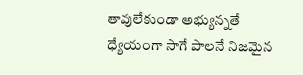తావులేకుండా అభ్యున్నతే ధ్యేయంగా సాగే పాలనే నిజమైన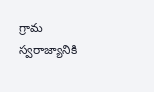గ్రామ స్వరాజ్యానికి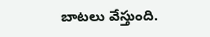బాటలు వేస్తుంది.